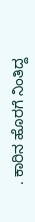. ಕಾರಿನ ಹೊರಗೆ ನಿಂತಿದ್ದ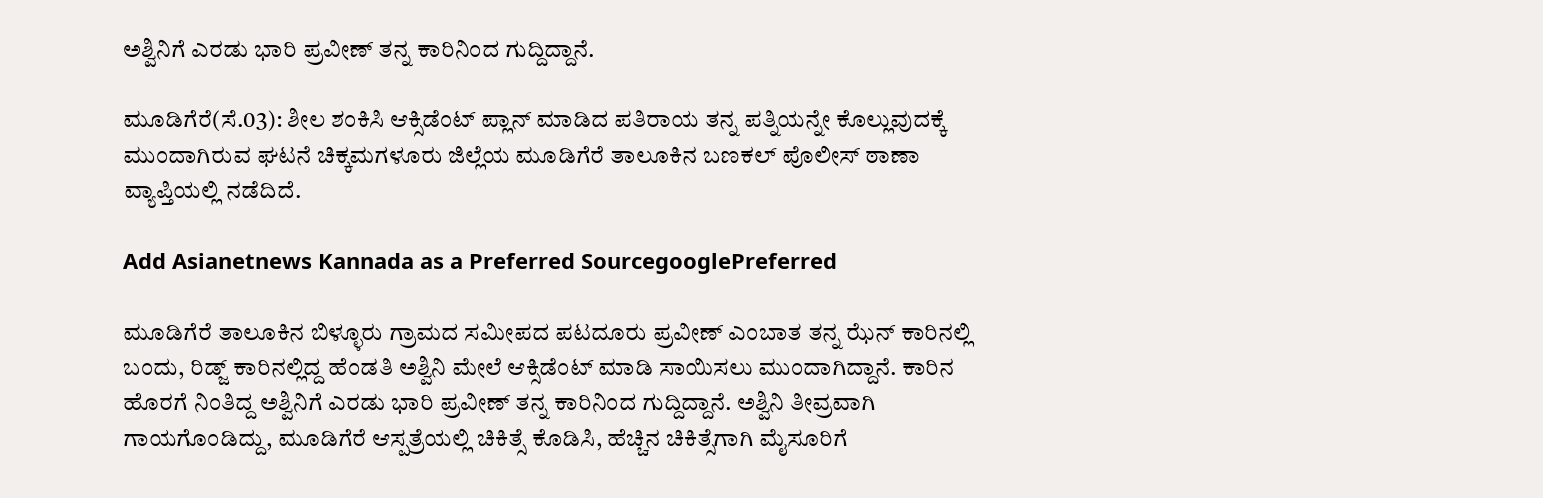ಅಶ್ವಿನಿಗೆ ಎರಡು ಭಾರಿ ಪ್ರವೀಣ್ ತನ್ನ ಕಾರಿನಿಂದ ಗುದ್ದಿದ್ದಾನೆ.

ಮೂಡಿಗೆರೆ(ಸೆ.03): ಶೀಲ ಶಂಕಿಸಿ ಆಕ್ಸಿಡೆಂಟ್ ಪ್ಲಾನ್ ಮಾಡಿದ ಪತಿರಾಯ ತನ್ನ ಪತ್ನಿಯನ್ನೇ ಕೊಲ್ಲುವುದಕ್ಕೆ ಮುಂದಾಗಿರುವ ಘಟನೆ ಚಿಕ್ಕಮಗಳೂರು ಜಿಲ್ಲೆಯ ಮೂಡಿಗೆರೆ ತಾಲೂಕಿನ ಬಣಕಲ್ ಪೊಲೀಸ್ ಠಾಣಾ ವ್ಯಾಪ್ತಿಯಲ್ಲಿ ನಡೆದಿದೆ.

Add Asianetnews Kannada as a Preferred SourcegooglePreferred

ಮೂಡಿಗೆರೆ ತಾಲೂಕಿನ ಬಿಳ್ಳೂರು ಗ್ರಾಮದ ಸಮೀಪದ ಪಟದೂರು ಪ್ರವೀಣ್ ಎಂಬಾತ ತನ್ನ ಝೆನ್ ಕಾರಿನಲ್ಲಿ ಬಂದು, ರಿಡ್ಜ್ ಕಾರಿನಲ್ಲಿದ್ದ ಹೆಂಡತಿ ಅಶ್ವಿನಿ ಮೇಲೆ ಆಕ್ಸಿಡೆಂಟ್ ಮಾಡಿ ಸಾಯಿಸಲು ಮುಂದಾಗಿದ್ದಾನೆ. ಕಾರಿನ ಹೊರಗೆ ನಿಂತಿದ್ದ ಅಶ್ವಿನಿಗೆ ಎರಡು ಭಾರಿ ಪ್ರವೀಣ್ ತನ್ನ ಕಾರಿನಿಂದ ಗುದ್ದಿದ್ದಾನೆ. ಅಶ್ವಿನಿ ತೀವ್ರವಾಗಿ ಗಾಯಗೊಂಡಿದ್ದು, ಮೂಡಿಗೆರೆ ಆಸ್ಪತ್ರೆಯಲ್ಲಿ ಚಿಕಿತ್ಸೆ ಕೊಡಿಸಿ, ಹೆಚ್ಚಿನ ಚಿಕಿತ್ಸೆಗಾಗಿ ಮೈಸೂರಿಗೆ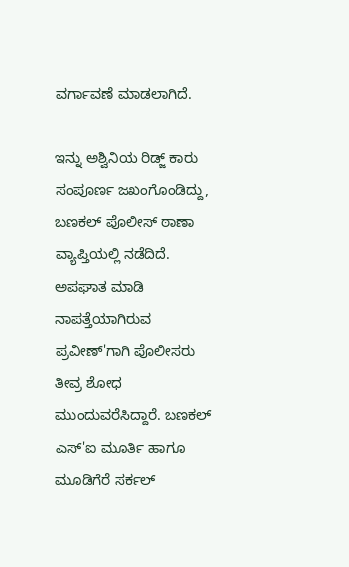ವರ್ಗಾವಣೆ ಮಾಡಲಾಗಿದೆ.

ಇನ್ನು ಅಶ್ವಿನಿಯ ರಿಡ್ಜ್ ಕಾರು ಸಂಪೂರ್ಣ ಜಖಂಗೊಂಡಿದ್ದು, ಬಣಕಲ್ ಪೊಲೀಸ್ ಠಾಣಾ ವ್ಯಾಪ್ತಿಯಲ್ಲಿ ನಡೆದಿದೆ. ಅಪಘಾತ ಮಾಡಿ ನಾಪತ್ತೆಯಾಗಿರುವ ಪ್ರವೀಣ್'ಗಾಗಿ ಪೊಲೀಸರು ತೀವ್ರ ಶೋಧ ಮುಂದುವರೆಸಿದ್ದಾರೆ. ಬಣಕಲ್ ಎಸ್'ಐ ಮೂರ್ತಿ ಹಾಗೂ ಮೂಡಿಗೆರೆ ಸರ್ಕಲ್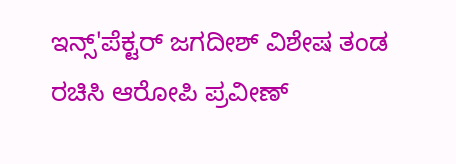ಇನ್ಸ್'ಪೆಕ್ಟರ್ ಜಗದೀಶ್ ವಿಶೇಷ ತಂಡ ರಚಿಸಿ ಆರೋಪಿ ಪ್ರವೀಣ್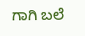ಗಾಗಿ ಬಲೆ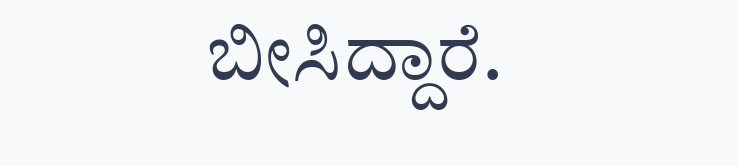ಬೀಸಿದ್ದಾರೆ.